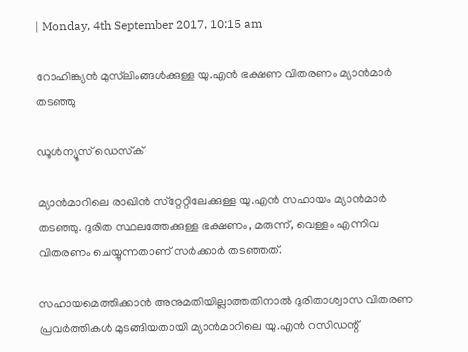| Monday, 4th September 2017, 10:15 am

റോഹിങ്ക്യന്‍ മുസ്‌ലിംങ്ങള്‍ക്കുള്ള യു.എന്‍ ഭക്ഷണ വിതരണം മ്യാന്‍മാര്‍ തടഞ്ഞു

ഡൂള്‍ന്യൂസ് ഡെസ്‌ക്

മ്യാന്‍മാറിലെ രാഖിന്‍ സ്‌റ്റേറ്റിലേക്കുള്ള യു.എന്‍ സഹായം മ്യാന്‍മാര്‍ തടഞ്ഞു. ദുരിത സ്ഥലത്തേക്കുള്ള ഭക്ഷണം, മരുന്ന്, വെള്ളം എന്നിവ വിതരണം ചെയ്യുന്നതാണ് സര്‍ക്കാര്‍ തടഞ്ഞത്.

സഹായമെത്തിക്കാന്‍ അനുമതിയില്ലാത്തതിനാല്‍ ദുരിതാശ്വാസ വിതരണ പ്രവര്‍ത്തികള്‍ മുടങ്ങിയതായി മ്യാന്‍മാറിലെ യു.എന്‍ റസിഡന്റ്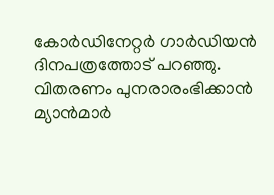കോര്‍ഡിനേറ്റര്‍ ഗാര്‍ഡിയന്‍ ദിനപത്രത്തോട് പറഞ്ഞു. വിതരണം പുനരാരംഭിക്കാന്‍ മ്യാന്‍മാര്‍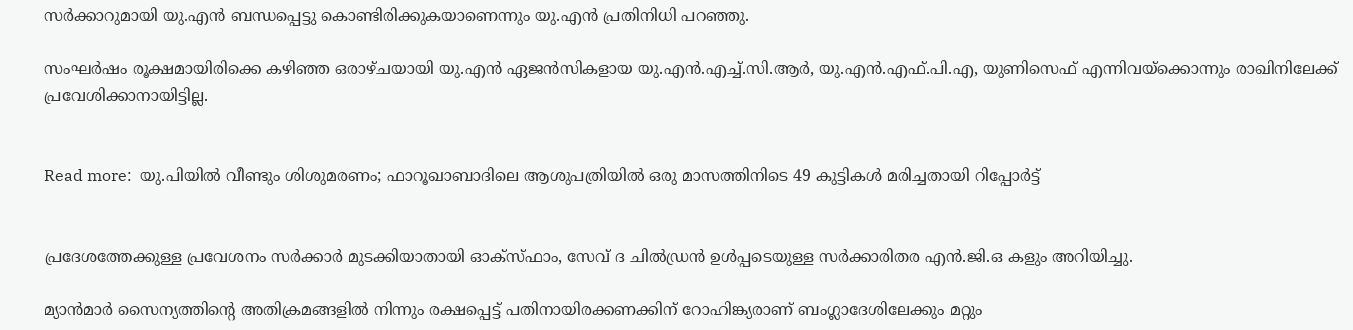സര്‍ക്കാറുമായി യു.എന്‍ ബന്ധപ്പെട്ടു കൊണ്ടിരിക്കുകയാണെന്നും യു.എന്‍ പ്രതിനിധി പറഞ്ഞു.

സംഘര്‍ഷം രൂക്ഷമായിരിക്കെ കഴിഞ്ഞ ഒരാഴ്ചയായി യു.എന്‍ ഏജന്‍സികളായ യു.എന്‍.എച്ച്.സി.ആര്‍, യു.എന്‍.എഫ്.പി.എ, യുണിസെഫ് എന്നിവയ്‌ക്കൊന്നും രാഖിനിലേക്ക് പ്രവേശിക്കാനായിട്ടില്ല.


Read more:  യു.പിയില്‍ വീണ്ടും ശിശുമരണം; ഫാറൂഖാബാദിലെ ആശുപത്രിയില്‍ ഒരു മാസത്തിനിടെ 49 കുട്ടികള്‍ മരിച്ചതായി റിപ്പോര്‍ട്ട്


പ്രദേശത്തേക്കുള്ള പ്രവേശനം സര്‍ക്കാര്‍ മുടക്കിയാതായി ഓക്‌സ്ഫാം, സേവ് ദ ചില്‍ഡ്രന്‍ ഉള്‍പ്പടെയുള്ള സര്‍ക്കാരിതര എന്‍.ജി.ഒ കളും അറിയിച്ചു.

മ്യാന്‍മാര്‍ സൈന്യത്തിന്റെ അതിക്രമങ്ങളില്‍ നിന്നും രക്ഷപ്പെട്ട് പതിനായിരക്കണക്കിന് റോഹിങ്ക്യരാണ് ബംഗ്ലാദേശിലേക്കും മറ്റും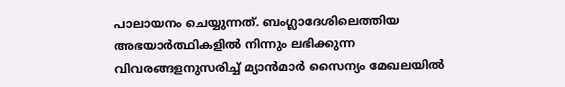പാലായനം ചെയ്യുന്നത്. ബംഗ്ലാദേശിലെത്തിയ അഭയാര്‍ത്ഥികളില്‍ നിന്നും ലഭിക്കുന്ന വിവരങ്ങളനുസരിച്ച് മ്യാന്‍മാര്‍ സൈന്യം മേഖലയില്‍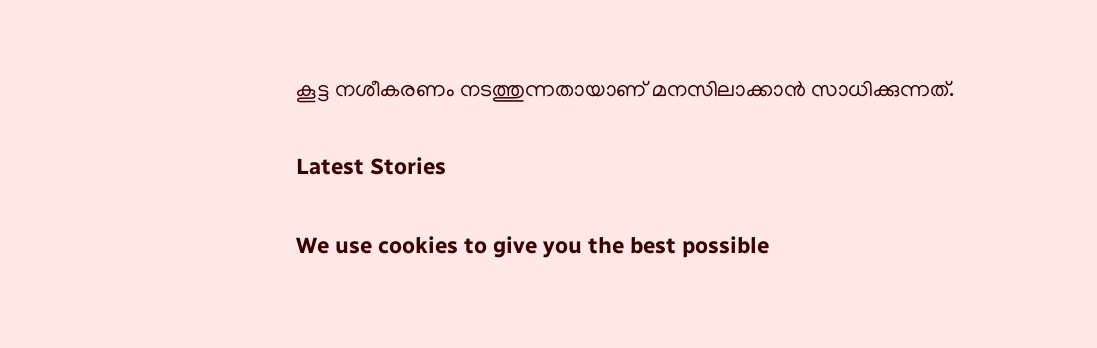കൂട്ട നശീകരണം നടത്തുന്നതായാണ് മനസിലാക്കാന്‍ സാധിക്കുന്നത്.

Latest Stories

We use cookies to give you the best possible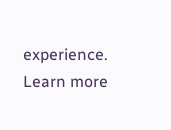experience. Learn more